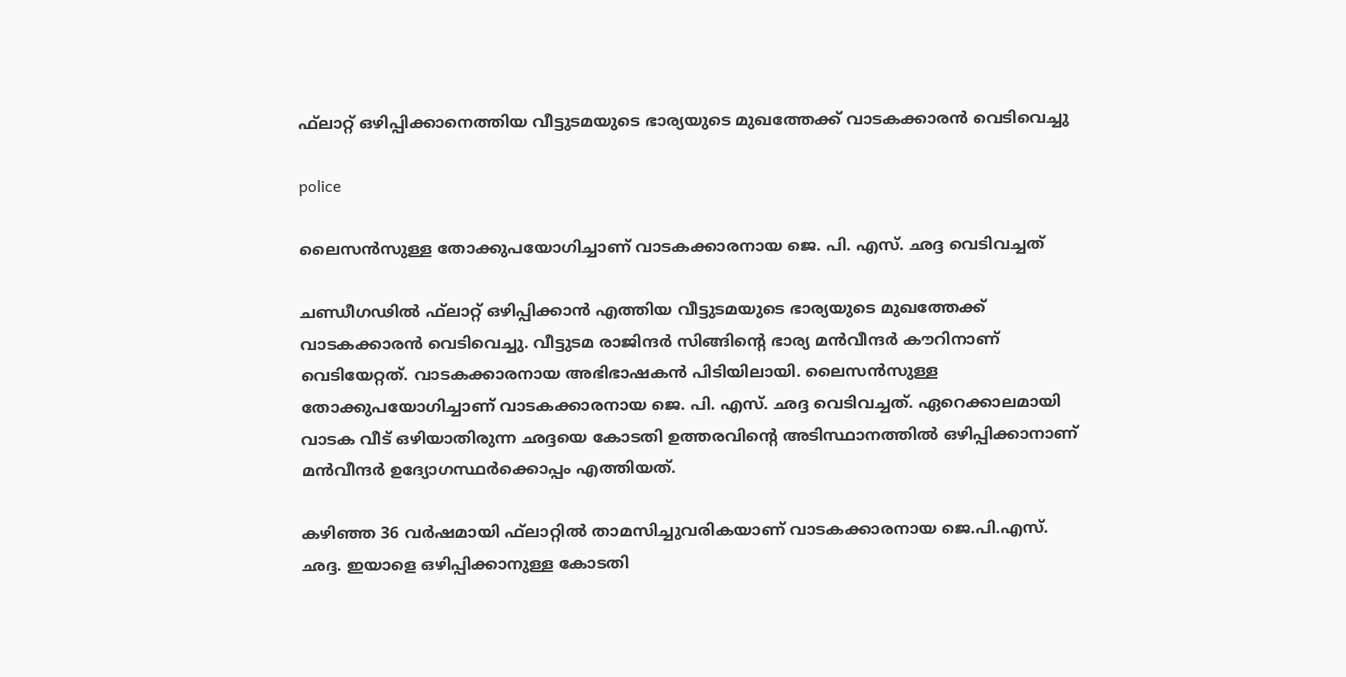ഫ്‌ലാറ്റ് ഒഴിപ്പിക്കാനെത്തിയ വീട്ടുടമയുടെ ഭാര്യയുടെ മുഖത്തേക്ക് വാടകക്കാരന്‍ വെടിവെച്ചു

police

ലൈസന്‍സുള്ള തോക്കുപയോഗിച്ചാണ് വാടകക്കാരനായ ജെ. പി. എസ്. ഛദ്ദ വെടിവച്ചത്

ചണ്ഡീഗഢില്‍ ഫ്‌ലാറ്റ് ഒഴിപ്പിക്കാന്‍ എത്തിയ വീട്ടുടമയുടെ ഭാര്യയുടെ മുഖത്തേക്ക് വാടകക്കാരന്‍ വെടിവെച്ചു. വീട്ടുടമ രാജിന്ദര്‍ സിങ്ങിന്റെ ഭാര്യ മന്‍വീന്ദര്‍ കൗറിനാണ് വെടിയേറ്റത്. വാടകക്കാരനായ അഭിഭാഷകന്‍ പിടിയിലായി. ലൈസന്‍സുള്ള തോക്കുപയോഗിച്ചാണ് വാടകക്കാരനായ ജെ. പി. എസ്. ഛദ്ദ വെടിവച്ചത്. ഏറെക്കാലമായി വാടക വീട് ഒഴിയാതിരുന്ന ഛദ്ദയെ കോടതി ഉത്തരവിന്റെ അടിസ്ഥാനത്തില്‍ ഒഴിപ്പിക്കാനാണ് മന്‍വീന്ദര്‍ ഉദ്യോഗസ്ഥര്‍ക്കൊപ്പം എത്തിയത്.

കഴിഞ്ഞ 36 വര്‍ഷമായി ഫ്‌ലാറ്റില്‍ താമസിച്ചുവരികയാണ് വാടകക്കാരനായ ജെ.പി.എസ്. ഛദ്ദ. ഇയാളെ ഒഴിപ്പിക്കാനുള്ള കോടതി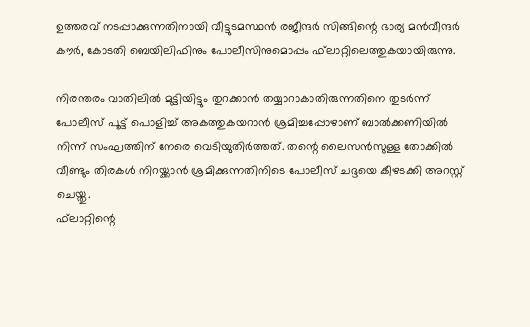ഉത്തരവ് നടപ്പാക്കുന്നതിനായി വീട്ടുടമസ്ഥന്‍ രജീന്ദര്‍ സിങ്ങിന്റെ ഭാര്യ മന്‍വീന്ദര്‍ കൗര്‍, കോടതി ബെയിലിഫിനും പോലീസിനുമൊപ്പം ഫ്‌ലാറ്റിലെത്തുകയായിരുന്നു.

നിരന്തരം വാതിലില്‍ മുട്ടിയിട്ടും തുറക്കാന്‍ തയ്യാറാകാതിരുന്നതിനെ തുടര്‍ന്ന് പോലീസ് പൂട്ട് പൊളിച്ച് അകത്തുകയറാന്‍ ശ്രമിച്ചപ്പോഴാണ് ബാല്‍ക്കണിയില്‍ നിന്ന് സംഘത്തിന് നേരെ വെടിയുതിര്‍ത്തത്. തന്റെ ലൈസന്‍സുള്ള തോക്കില്‍ വീണ്ടും തിരകള്‍ നിറയ്ക്കാന്‍ ശ്രമിക്കുന്നതിനിടെ പോലീസ് ചദ്ദയെ കീഴടക്കി അറസ്റ്റ് ചെയ്തു.
ഫ്‌ലാറ്റിന്റെ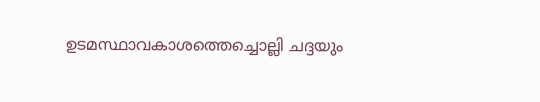ഉടമസ്ഥാവകാശത്തെച്ചൊല്ലി ചദ്ദയും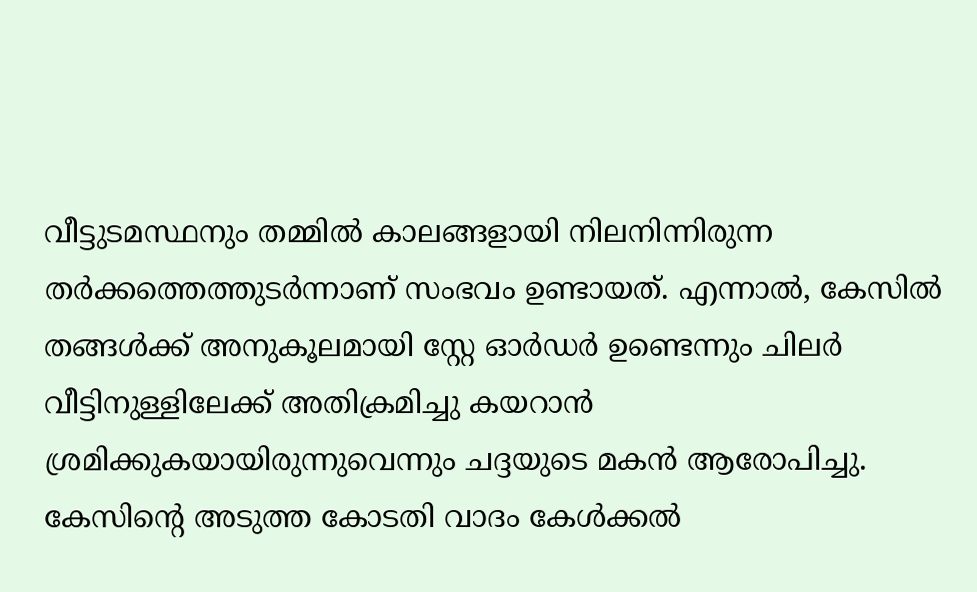വീട്ടുടമസ്ഥനും തമ്മില്‍ കാലങ്ങളായി നിലനിന്നിരുന്ന തര്‍ക്കത്തെത്തുടര്‍ന്നാണ് സംഭവം ഉണ്ടായത്. എന്നാല്‍, കേസില്‍ തങ്ങള്‍ക്ക് അനുകൂലമായി സ്റ്റേ ഓര്‍ഡര്‍ ഉണ്ടെന്നും ചിലര്‍ വീട്ടിനുള്ളിലേക്ക് അതിക്രമിച്ചു കയറാന്‍ ശ്രമിക്കുകയായിരുന്നുവെന്നും ചദ്ദയുടെ മകന്‍ ആരോപിച്ചു. കേസിന്റെ അടുത്ത കോടതി വാദം കേള്‍ക്കല്‍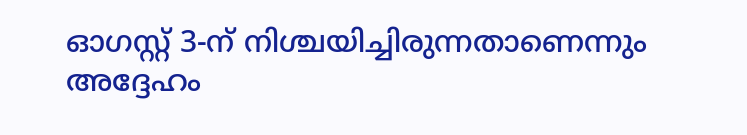ഓഗസ്റ്റ് 3-ന് നിശ്ചയിച്ചിരുന്നതാണെന്നും അദ്ദേഹം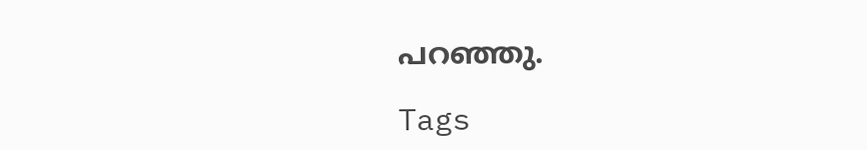പറഞ്ഞു.

Tags